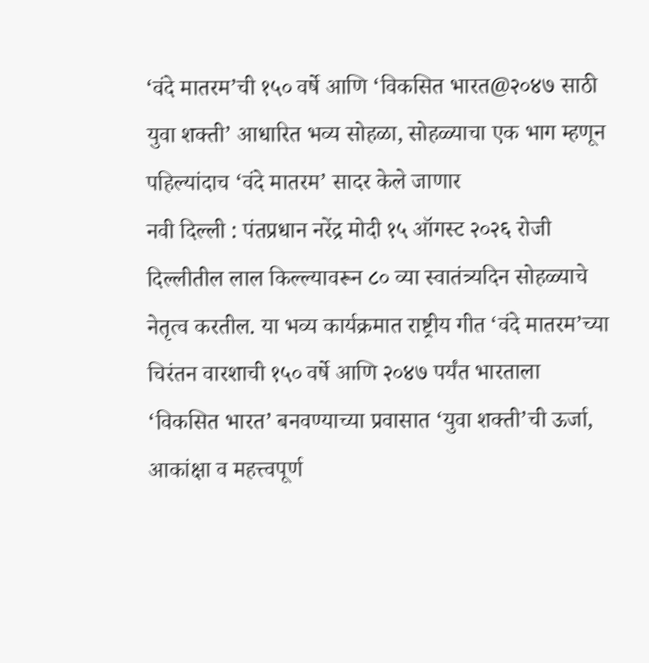‘वंदे मातरम’ची १५० वर्षे आणि ‘विकसित भारत@२०४७ साठी युवा शक्ती’ आधारित भव्य सोहळा, सोहळ्याचा एक भाग म्हणून पहिल्यांदाच ‘वंदे मातरम’ सादर केले जाणार
नवी दिल्ली : पंतप्रधान नरेंद्र मोदी १५ ऑगस्ट २०२६ रोजी दिल्लीतील लाल किल्ल्यावरून ८० व्या स्वातंत्र्यदिन सोहळ्याचे नेतृत्व करतील. या भव्य कार्यक्रमात राष्ट्रीय गीत ‘वंदे मातरम’च्या चिरंतन वारशाची १५० वर्षे आणि २०४७ पर्यंत भारताला ‘विकसित भारत’ बनवण्याच्या प्रवासात ‘युवा शक्ती’ची ऊर्जा, आकांक्षा व महत्त्वपूर्ण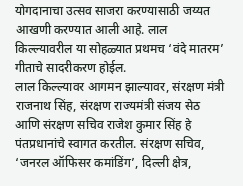योगदानाचा उत्सव साजरा करण्यासाठी जय्यत आखणी करण्यात आली आहे. लाल किल्ल्यावरील या सोहळ्यात प्रथमच ‘वंदे मातरम’ गीताचे सादरीकरण होईल.
लाल किल्ल्यावर आगमन झाल्यावर, संरक्षण मंत्री राजनाथ सिंह, संरक्षण राज्यमंत्री संजय सेठ आणि संरक्षण सचिव राजेश कुमार सिंह हे पंतप्रधानांचे स्वागत करतील. संरक्षण सचिव, ‘जनरल ऑफिसर कमांडिंग’, दिल्ली क्षेत्र,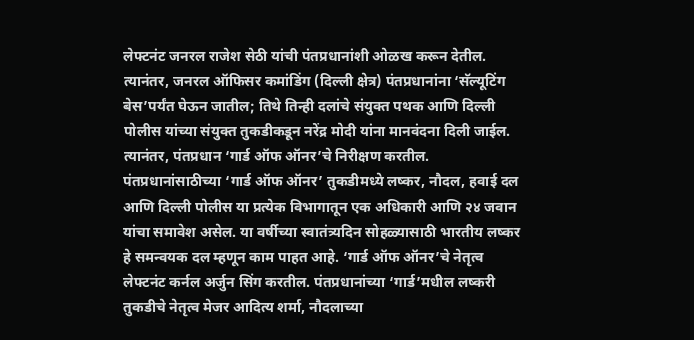लेफ्टनंट जनरल राजेश सेठी यांची पंतप्रधानांशी ओळख करून देतील. त्यानंतर, जनरल ऑफिसर कमांडिंग (दिल्ली क्षेत्र) पंतप्रधानांना ‘सॅल्यूटिंग बेस’पर्यंत घेऊन जातील; तिथे तिन्ही दलांचे संयुक्त पथक आणि दिल्ली पोलीस यांच्या संयुक्त तुकडीकडून नरेंद्र मोदी यांना मानवंदना दिली जाईल. त्यानंतर, पंतप्रधान ‘गार्ड ऑफ ऑनर’चे निरीक्षण करतील.
पंतप्रधानांसाठीच्या ‘गार्ड ऑफ ऑनर’ तुकडीमध्ये लष्कर, नौदल, हवाई दल आणि दिल्ली पोलीस या प्रत्येक विभागातून एक अधिकारी आणि २४ जवान यांचा समावेश असेल. या वर्षीच्या स्वातंत्र्यदिन सोहळ्यासाठी भारतीय लष्कर हे समन्वयक दल म्हणून काम पाहत आहे. ‘गार्ड ऑफ ऑनर’चे नेतृत्व लेफ्टनंट कर्नल अर्जुन सिंग करतील. पंतप्रधानांच्या ‘गार्ड’मधील लष्करी तुकडीचे नेतृत्व मेजर आदित्य शर्मा, नौदलाच्या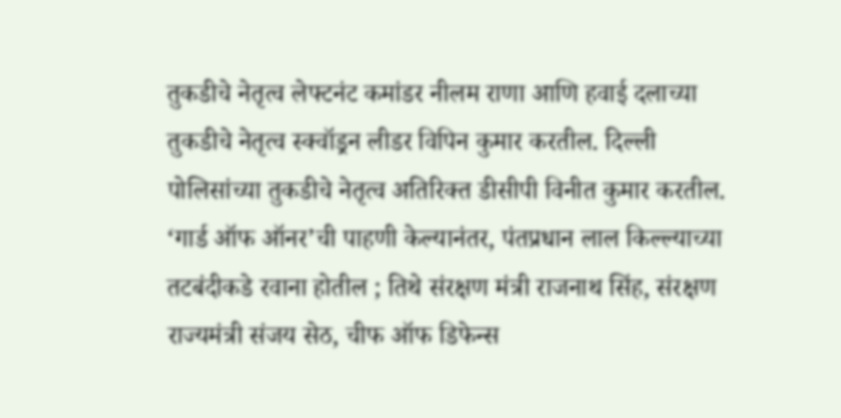तुकडीचे नेतृत्व लेफ्टनंट कमांडर नीलम राणा आणि हवाई दलाच्या तुकडीचे नेतृत्व स्क्वॉड्रन लीडर विपिन कुमार करतील. दिल्ली पोलिसांच्या तुकडीचे नेतृत्व अतिरिक्त डीसीपी विनीत कुमार करतील.
‘गार्ड ऑफ ऑनर’ची पाहणी केल्यानंतर, पंतप्रधान लाल किल्ल्याच्या तटबंदीकडे रवाना होतील ; तिथे संरक्षण मंत्री राजनाथ सिंह, संरक्षण राज्यमंत्री संजय सेठ, चीफ ऑफ डिफेन्स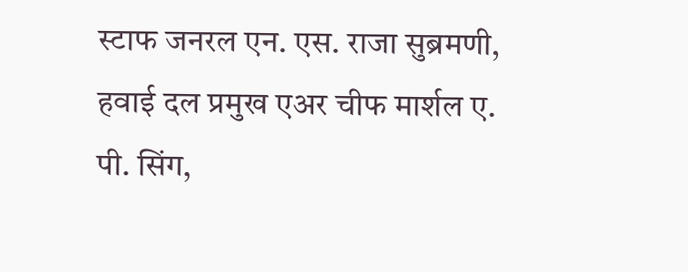स्टाफ जनरल एन. एस. राजा सुब्रमणी, हवाई दल प्रमुख एअर चीफ मार्शल ए. पी. सिंग,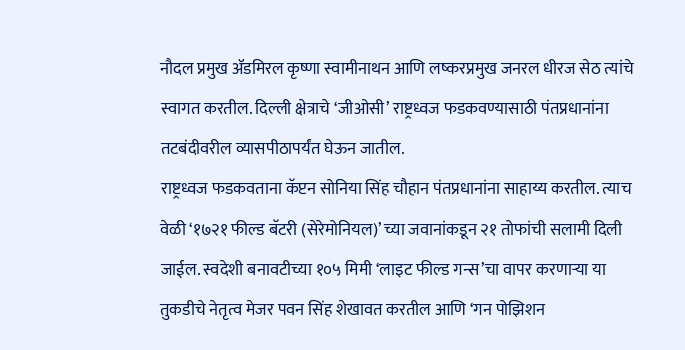नौदल प्रमुख ॲडमिरल कृष्णा स्वामीनाथन आणि लष्करप्रमुख जनरल धीरज सेठ त्यांचे स्वागत करतील. दिल्ली क्षेत्राचे ‘जीओसी’ राष्ट्रध्वज फडकवण्यासाठी पंतप्रधानांना तटबंदीवरील व्यासपीठापर्यंत घेऊन जातील.
राष्ट्रध्वज फडकवताना कॅप्टन सोनिया सिंह चौहान पंतप्रधानांना साहाय्य करतील. त्याच वेळी ‘१७२१ फील्ड बॅटरी (सेरेमोनियल)’ च्या जवानांकडून २१ तोफांची सलामी दिली जाईल. स्वदेशी बनावटीच्या १०५ मिमी ‘लाइट फील्ड गन्स’चा वापर करणाऱ्या या तुकडीचे नेतृत्व मेजर पवन सिंह शेखावत करतील आणि ‘गन पोझिशन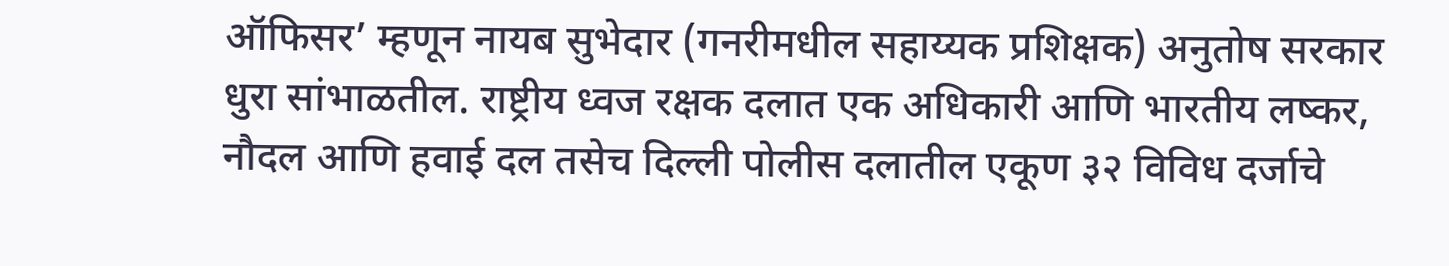ऑफिसर’ म्हणून नायब सुभेदार (गनरीमधील सहाय्यक प्रशिक्षक) अनुतोष सरकार धुरा सांभाळतील. राष्ट्रीय ध्वज रक्षक दलात एक अधिकारी आणि भारतीय लष्कर, नौदल आणि हवाई दल तसेच दिल्ली पोलीस दलातील एकूण ३२ विविध दर्जाचे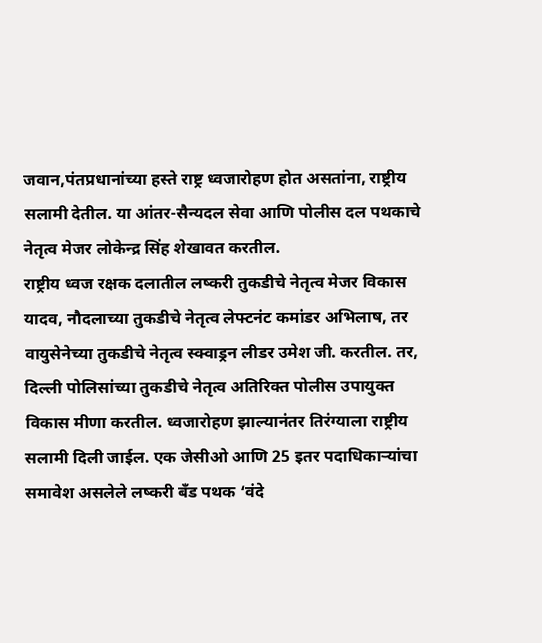जवान,पंतप्रधानांच्या हस्ते राष्ट्र ध्वजारोहण होत असतांना, राष्ट्रीय सलामी देतील. या आंतर-सैन्यदल सेवा आणि पोलीस दल पथकाचे नेतृत्व मेजर लोकेन्द्र सिंह शेखावत करतील.
राष्ट्रीय ध्वज रक्षक दलातील लष्करी तुकडीचे नेतृत्व मेजर विकास यादव, नौदलाच्या तुकडीचे नेतृत्व लेफ्टनंट कमांडर अभिलाष, तर वायुसेनेच्या तुकडीचे नेतृत्व स्क्वाड्रन लीडर उमेश जी. करतील. तर, दिल्ली पोलिसांच्या तुकडीचे नेतृत्व अतिरिक्त पोलीस उपायुक्त विकास मीणा करतील. ध्वजारोहण झाल्यानंतर तिरंग्याला राष्ट्रीय सलामी दिली जाईल. एक जेसीओ आणि 25 इतर पदाधिकाऱ्यांचा समावेश असलेले लष्करी बँड पथक ‘वंदे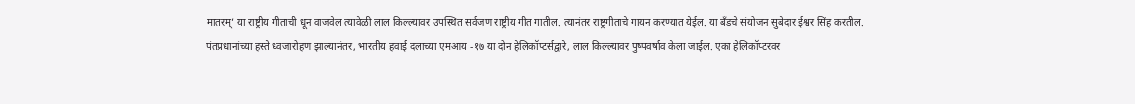मातरम्’ या राष्ट्रीय गीताची धून वाजवेल त्यावेळी लाल किल्ल्यावर उपस्थित सर्वजण राष्ट्रीय गीत गातील. त्यानंतर राष्ट्रगीताचे गायन करण्यात येईल. या बँडचे संयोजन सुबेदार ईश्वर सिंह करतील.
पंतप्रधानांच्या हस्ते ध्वजारोहण झाल्यानंतर, भारतीय हवाई दलाच्या एमआय -१७ या दोन हेलिकॉप्टर्सद्वारे, लाल किल्ल्यावर पुष्पवर्षाव केला जाईल. एका हेलिकॉप्टरवर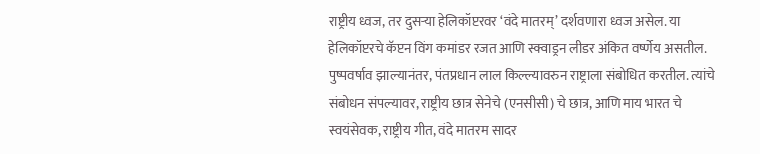राष्ट्रीय ध्वज, तर दुसऱ्या हेलिकॉप्टरवर ‘वंदे मातरम्’ दर्शवणारा ध्वज असेल. या हेलिकॉप्टरचे कॅप्टन विंग कमांडर रजत आणि स्क्वाड्रन लीडर अंकित वर्ष्णेय असतील. पुष्पवर्षाव झाल्यानंतर, पंतप्रधान लाल किल्ल्यावरुन राष्ट्राला संबोधित करतील. त्यांचे संबोधन संपल्यावर, राष्ट्रीय छात्र सेनेचे (एनसीसी) चे छात्र, आणि माय भारत चे स्वयंसेवक, राष्ट्रीय गीत, वंदे मातरम सादर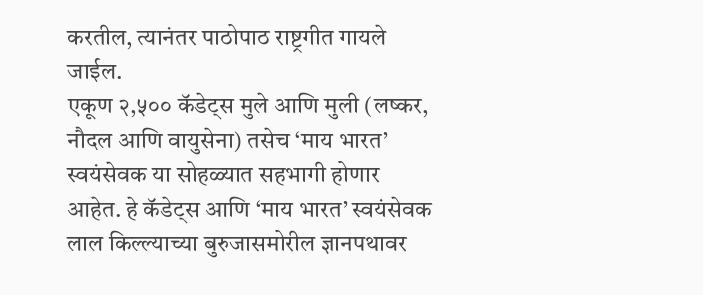करतील, त्यानंतर पाठोपाठ राष्ट्रगीत गायले जाईल.
एकूण २,५०० कॅडेट्स मुले आणि मुली (लष्कर, नौदल आणि वायुसेना) तसेच ‘माय भारत’ स्वयंसेवक या सोहळ्यात सहभागी होणार आहेत. हे कॅडेट्स आणि ‘माय भारत’ स्वयंसेवक लाल किल्ल्याच्या बुरुजासमोरील ज्ञानपथावर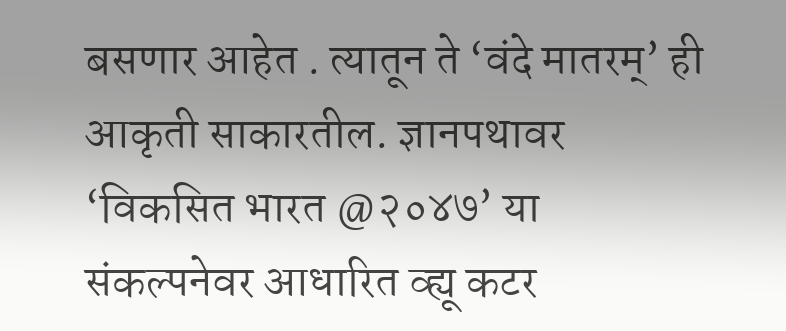बसणार आहेत . त्यातून ते ‘वंदे मातरम्’ ही आकृती साकारतील. ज्ञानपथावर ‘विकसित भारत @२०४७’ या संकल्पनेवर आधारित व्ह्यू कटर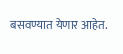बसवण्यात येणार आहेत.